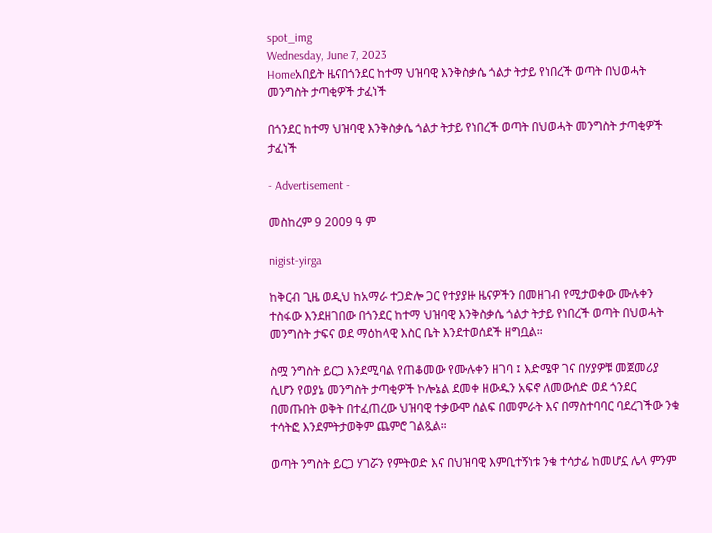spot_img
Wednesday, June 7, 2023
Homeአበይት ዜናበጎንደር ከተማ ህዝባዊ እንቅስቃሴ ጎልታ ትታይ የነበረች ወጣት በህወሓት መንግስት ታጣቂዎች ታፈነች

በጎንደር ከተማ ህዝባዊ እንቅስቃሴ ጎልታ ትታይ የነበረች ወጣት በህወሓት መንግስት ታጣቂዎች ታፈነች

- Advertisement -

መስከረም 9 2009 ዓ ም

nigist-yirga

ከቅርብ ጊዜ ወዲህ ከአማራ ተጋድሎ ጋር የተያያዙ ዜናዎችን በመዘገብ የሚታወቀው ሙሉቀን ተስፋው እንደዘገበው በጎንደር ከተማ ህዝባዊ እንቅስቃሴ ጎልታ ትታይ የነበረች ወጣት በህወሓት መንግስት ታፍና ወደ ማዕከላዊ እስር ቤት እንደተወሰደች ዘግቧል።

ስሟ ንግስት ይርጋ እንደሚባል የጠቆመው የሙሉቀን ዘገባ ፤ እድሜዋ ገና በሃያዎቹ መጀመሪያ ሲሆን የወያኔ መንግስት ታጣቂዎች ኮሎኔል ደመቀ ዘውዱን አፍኖ ለመውሰድ ወደ ጎንደር በመጡበት ወቅት በተፈጠረው ህዝባዊ ተቃውሞ ሰልፍ በመምራት እና በማስተባባር ባደረገችው ንቁ ተሳትፎ እንደምትታወቅም ጨምሮ ገልጿል።

ወጣት ንግስት ይርጋ ሃገሯን የምትወድ እና በህዝባዊ እምቢተኝነቱ ንቁ ተሳታፊ ከመሆኗ ሌላ ምንም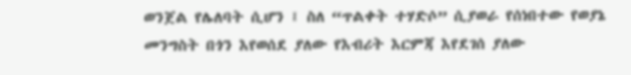ወንጀል የሌለባት ሲሆን ፤ ስለ “ጥልቀት ተሃድሶ” ሲያወራ የሰነበተው የወያኔ መንግስት በጎን እየወሰደ ያለው የእብሪት እርምጃ እየደገሰ ያለው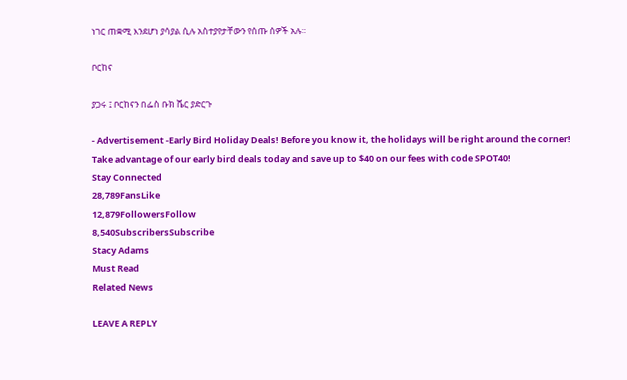ነገር ጠቋሚ እንደሆነ ያሳያል ሲሉ አስተያየታቸውን የሰጡ ሰዎች አሉ።

ቦርከና

ያጋሩ ፤ ቦርከናን በፌስ ቡክ ሼር ያድርጉ

- Advertisement -Early Bird Holiday Deals! Before you know it, the holidays will be right around the corner! Take advantage of our early bird deals today and save up to $40 on our fees with code SPOT40!
Stay Connected
28,789FansLike
12,879FollowersFollow
8,540SubscribersSubscribe
Stacy Adams
Must Read
Related News

LEAVE A REPLY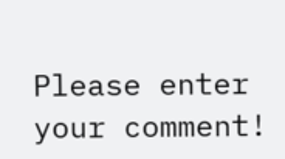Please enter your comment!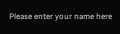Please enter your name here